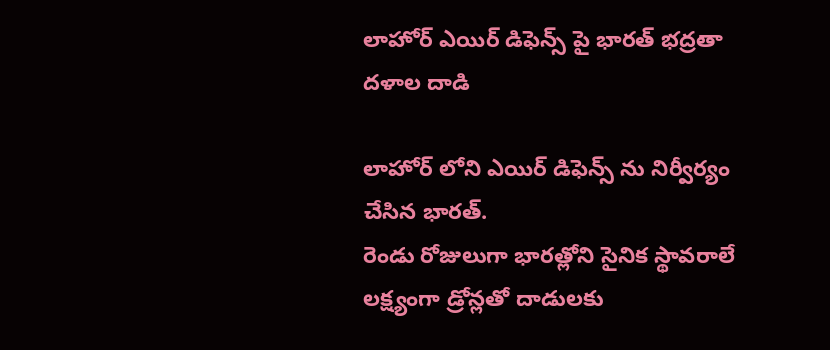లాహోర్ ఎయిర్ డిఫెన్స్ పై భారత్ భద్రతా దళాల దాడి

లాహోర్ లోని ఎయిర్ డిఫెన్స్ ను నిర్వీర్యం చేసిన భారత్.
రెండు రోజులుగా భారత్లోని సైనిక స్థావరాలే లక్ష్యంగా డ్రోన్లతో దాడులకు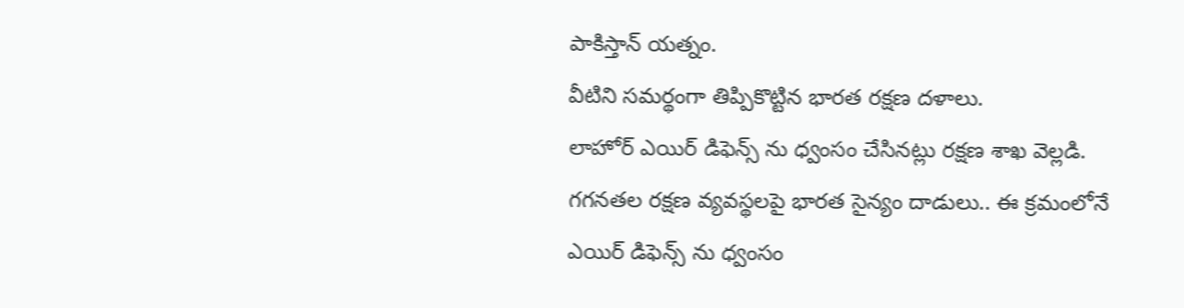పాకిస్తాన్ యత్నం.
వీటిని సమర్థంగా తిప్పికొట్టిన భారత రక్షణ దళాలు.
లాహోర్ ఎయిర్ డిఫెన్స్ ను ధ్వంసం చేసినట్లు రక్షణ శాఖ వెల్లడి.
గగనతల రక్షణ వ్యవస్థలపై భారత సైన్యం దాడులు.. ఈ క్రమంలోనే ఎయిర్ డిఫెన్స్ ను ధ్వంసం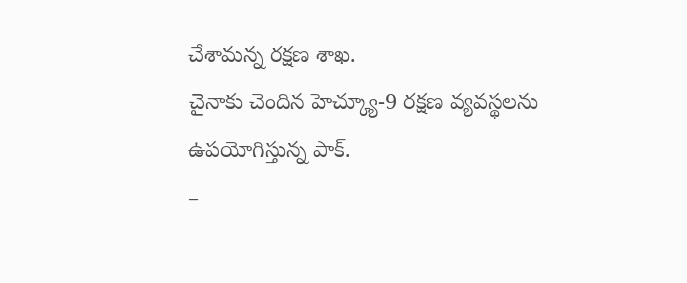చేశామన్న రక్షణ శాఖ.
చైనాకు చెందిన హెచ్క్యూ-9 రక్షణ వ్యవస్థలను ఉపయోగిస్తున్న పాక్.
–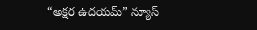“అక్షర ఉదయమ్” న్యూస్